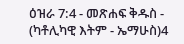ዕዝራ 7:4 - መጽሐፍ ቅዱስ - (ካቶሊካዊ እትም - ኤማሁስ)4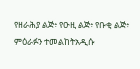የዘራሕያ ልጅ፥ የዑዚ ልጅ፥ የቡቂ ልጅ፥ ምዕራፉን ተመልከትአዲሱ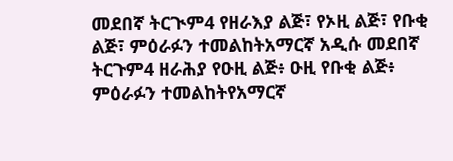መደበኛ ትርጒም4 የዘራእያ ልጅ፣ የኦዚ ልጅ፣ የቡቂ ልጅ፣ ምዕራፉን ተመልከትአማርኛ አዲሱ መደበኛ ትርጉም4 ዘራሕያ የዑዚ ልጅ፥ ዑዚ የቡቂ ልጅ፥ ምዕራፉን ተመልከትየአማርኛ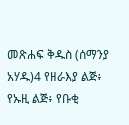መጽሐፍ ቅዱስ (ሰማንያ አሃዱ)4 የዘራእያ ልጅ፥ የኡዚ ልጅ፥ የቡቂ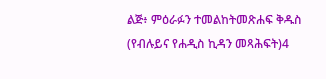ልጅ፥ ምዕራፉን ተመልከትመጽሐፍ ቅዱስ (የብሉይና የሐዲስ ኪዳን መጻሕፍት)4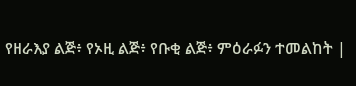የዘራእያ ልጅ፥ የኦዚ ልጅ፥ የቡቂ ልጅ፥ ምዕራፉን ተመልከት |